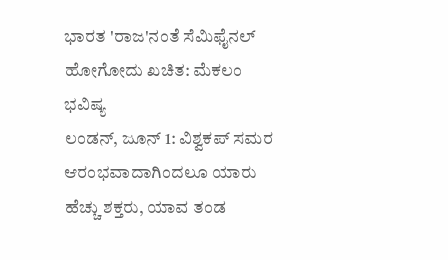ಭಾರತ 'ರಾಜ'ನಂತೆ ಸೆಮಿಫೈನಲ್ ಹೋಗೋದು ಖಚಿತ: ಮೆಕಲಂ ಭವಿಷ್ಯ
ಲಂಡನ್, ಜೂನ್ 1: ವಿಶ್ವಕಪ್ ಸಮರ ಆರಂಭವಾದಾಗಿಂದಲೂ ಯಾರು ಹೆಚ್ಚು ಶಕ್ತರು, ಯಾವ ತಂಡ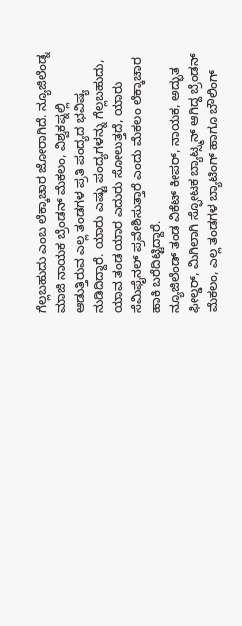ಗೆಲ್ಲಬಹುದು ಎಂಬ ಲೆಕ್ಕಾಚಾರ ಜೋರಾಗಿದೆ. ನ್ಯೂಜಿಲೆಂಡ್ನ ಮಾಜಿ ನಾಯಕ ಬ್ರೆಂಡನ್ ಮೆಕಲಂ, ವಿಶ್ವಕಪ್ನಲ್ಲಿ ಆಡುತ್ತಿರುವ ಎಲ್ಲ ತಂಡಗಳ ಪ್ರತಿ ಪಂದ್ಯದ ಭವಿಷ್ಯ ನುಡಿದಿದ್ದಾರೆ. ಯಾರು ಎಷ್ಟು ಪಂದ್ಯಗಳನ್ನು ಗೆಲ್ಲಬಹುದು, ಯಾವ ತಂಡ ಯಾರ ಎದುರು ಸೋಲುತ್ತದೆ, ಯಾರು ಸೆಮಿಫೈನಲ್ ಪ್ರವೇಶಿಸುತ್ತಾರೆ ಎಂದು ಮೆಕಲಂ ಲೆಕ್ಕಾಚಾರ ಹಾಕಿ ಬರೆದಿಟ್ಟಿದ್ದಾರೆ.
ನ್ಯೂಜಿಲೆಂಡ್ ತಂಡ ವಿಕೆಟ್ ಕೀಪರ್, ನಾಯಕ, ಅದ್ಭುತ ಫೀಲ್ಡರ್, ಮಿಗಿಲಾಗಿ ಸ್ಫೋಟಕ ಬ್ಯಾಟ್ಸ್ಮನ್ ಆಗಿದ್ದ ಬ್ರೆಂಡನ್ ಮೆಕಲಂ, ಎಲ್ಲ ತಂಡಗಳ ಬ್ಯಾಟಿಂಗ್ ಹಾಗೂ ಬೌಲಿಂಗ್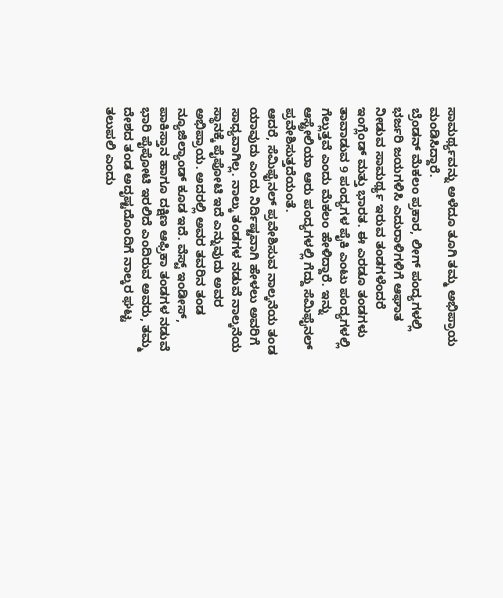ಸಾಮರ್ಥ್ಯವನ್ನು ಅಳೆದೂ ತೂಗಿ ತಮ್ಮ ಅಭಿಪ್ರಾಯ ಮಂಡಿಸಿದ್ದಾರೆ.
ಬ್ರೆಂಡನ್ ಮೆಕಲಂ ಪ್ರಕಾರ, ಲೀಗ್ ಪಂದ್ಯಗಳಲ್ಲಿ ಭರ್ಜರಿ ಜಯಗಳಿಸಿ ಎದುರಾಳಿಗಳಿಗೆ ಆಘಾತ ನೀಡುವ ಸಾಮರ್ಥ್ಯ ಇರುವ ತಂಡಗಳೆಂದರೆ ಇಂಗ್ಲೆಂಡ್ ಮತ್ತು ಭಾರತ. ಈ ಎರಡೂ ತಂಡಗಳು ತಾವಾಡುವ 9 ಪಂದ್ಯಗಳ ಪೈಕಿ ಎಂಟು ಪಂದ್ಯಗಳಲ್ಲಿ ಗೆಲ್ಲುತ್ತವೆ ಎಂದು ಮೆಕಲಂ ಹೇಳಿದ್ದಾರೆ. ಇನ್ನು ಆಸ್ಟ್ರೇಲಿಯಾ ಆರು ಪಂದ್ಯಗಳಲ್ಲಿ ಗೆದ್ದು ಸೆಮಿಫೈನಲ್ ಪ್ರವೇಶಿಸುತ್ತದೆಯಂತೆ.
ಆದರೆ, ಸೆಮಿಫೈನಲ್ ಪ್ರವೇಶಿಸುವ ನಾಲ್ಕನೆಯ ತಂಡ ಯಾವುದು ಎಂದು ನಿರ್ದಿಷ್ಟವಾಗಿ ಹೇಳಲು ಅವರಿಗೆ ಸಾಧ್ಯವಾಗಿಲ್ಲ. ನಾಲ್ಕು ತಂಡಗಳ ನಡುವೆ ನಾಲ್ಕನೆಯ ಸ್ಥಾನಕ್ಕೆ ಪೈಪೋಟಿ ಇದೆ ಎನ್ನುವುದು ಅವರ ಅಭಿಪ್ರಾಯ. ಅದರಲ್ಲಿ ಅವರ ತವರಿನ ತಂಡ ನ್ಯೂಜಿಲ್ಯಾಂಡ್ ಕೂಡ ಇದೆ. ವೆಸ್ಟ್ ಇಂಡೀಸ್, ಪಾಕಿಸ್ತಾನ ಹಾಗೂ ದಕ್ಷಿಣ ಆಫ್ರಿಕಾ ತಂಡಗಳ ನಡುವೆ ಭಾರಿ ಪೈಪೋಟಿ ಇರಲಿದೆ ಎಂದಿರುವ ಅವರು, ತಮ್ಮ ದೇಶದ ತಂಡ ಅದೃಷ್ಟದೊಂದಿಗೆ ನಾಲ್ಕರ ಘಟ್ಟ ತಲುಪಲಿ ಎಂದು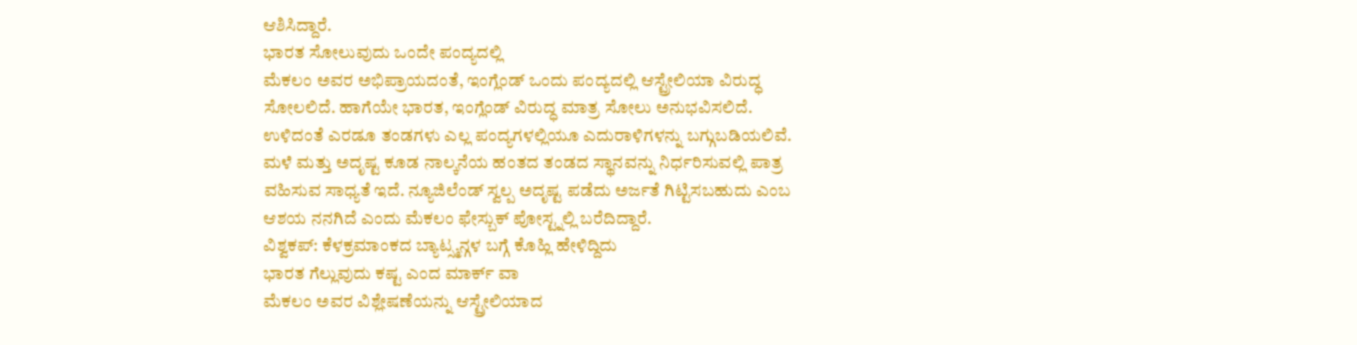ಆಶಿಸಿದ್ದಾರೆ.
ಭಾರತ ಸೋಲುವುದು ಒಂದೇ ಪಂದ್ಯದಲ್ಲಿ
ಮೆಕಲಂ ಅವರ ಅಭಿಪ್ರಾಯದಂತೆ, ಇಂಗ್ಲೆಂಡ್ ಒಂದು ಪಂದ್ಯದಲ್ಲಿ ಆಸ್ಟ್ರೇಲಿಯಾ ವಿರುದ್ಧ ಸೋಲಲಿದೆ. ಹಾಗೆಯೇ ಭಾರತ, ಇಂಗ್ಲೆಂಡ್ ವಿರುದ್ಧ ಮಾತ್ರ ಸೋಲು ಅನುಭವಿಸಲಿದೆ. ಉಳಿದಂತೆ ಎರಡೂ ತಂಡಗಳು ಎಲ್ಲ ಪಂದ್ಯಗಳಲ್ಲಿಯೂ ಎದುರಾಳಿಗಳನ್ನು ಬಗ್ಗುಬಡಿಯಲಿವೆ.
ಮಳೆ ಮತ್ತು ಅದೃಷ್ಟ ಕೂಡ ನಾಲ್ಕನೆಯ ಹಂತದ ತಂಡದ ಸ್ಥಾನವನ್ನು ನಿರ್ಧರಿಸುವಲ್ಲಿ ಪಾತ್ರ ವಹಿಸುವ ಸಾಧ್ಯತೆ ಇದೆ. ನ್ಯೂಜಿಲೆಂಡ್ ಸ್ವಲ್ಪ ಅದೃಷ್ಟ ಪಡೆದು ಅರ್ಜತೆ ಗಿಟ್ಟಿಸಬಹುದು ಎಂಬ ಆಶಯ ನನಗಿದೆ ಎಂದು ಮೆಕಲಂ ಫೇಸ್ಬುಕ್ ಪೋಸ್ಟ್ನಲ್ಲಿ ಬರೆದಿದ್ದಾರೆ.
ವಿಶ್ವಕಪ್: ಕೆಳಕ್ರಮಾಂಕದ ಬ್ಯಾಟ್ಸ್ಮನ್ಗಳ ಬಗ್ಗೆ ಕೊಹ್ಲಿ ಹೇಳಿದ್ದಿದು
ಭಾರತ ಗೆಲ್ಲುವುದು ಕಷ್ಟ ಎಂದ ಮಾರ್ಕ್ ವಾ
ಮೆಕಲಂ ಅವರ ವಿಶ್ಲೇಷಣೆಯನ್ನು ಆಸ್ಟ್ರೇಲಿಯಾದ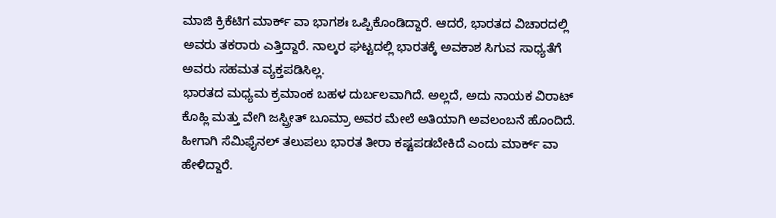ಮಾಜಿ ಕ್ರಿಕೆಟಿಗ ಮಾರ್ಕ್ ವಾ ಭಾಗಶಃ ಒಪ್ಪಿಕೊಂಡಿದ್ದಾರೆ. ಆದರೆ, ಭಾರತದ ವಿಚಾರದಲ್ಲಿ ಅವರು ತಕರಾರು ಎತ್ತಿದ್ದಾರೆ. ನಾಲ್ಕರ ಘಟ್ಟದಲ್ಲಿ ಭಾರತಕ್ಕೆ ಅವಕಾಶ ಸಿಗುವ ಸಾಧ್ಯತೆಗೆ ಅವರು ಸಹಮತ ವ್ಯಕ್ತಪಡಿಸಿಲ್ಲ.
ಭಾರತದ ಮಧ್ಯಮ ಕ್ರಮಾಂಕ ಬಹಳ ದುರ್ಬಲವಾಗಿದೆ. ಅಲ್ಲದೆ, ಅದು ನಾಯಕ ವಿರಾಟ್ ಕೊಹ್ಲಿ ಮತ್ತು ವೇಗಿ ಜಸ್ಪ್ರೀತ್ ಬೂಮ್ರಾ ಅವರ ಮೇಲೆ ಅತಿಯಾಗಿ ಅವಲಂಬನೆ ಹೊಂದಿದೆ. ಹೀಗಾಗಿ ಸೆಮಿಫೈನಲ್ ತಲುಪಲು ಭಾರತ ತೀರಾ ಕಷ್ಟಪಡಬೇಕಿದೆ ಎಂದು ಮಾರ್ಕ್ ವಾ ಹೇಳಿದ್ದಾರೆ.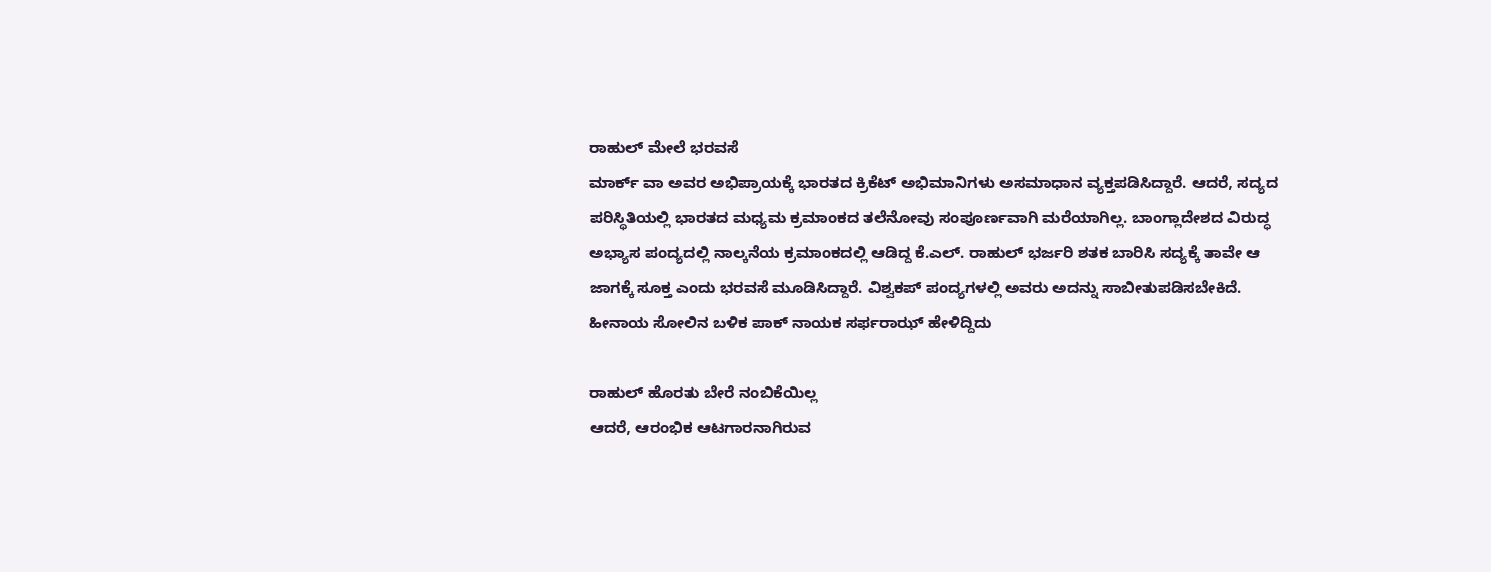ರಾಹುಲ್ ಮೇಲೆ ಭರವಸೆ
ಮಾರ್ಕ್ ವಾ ಅವರ ಅಭಿಪ್ರಾಯಕ್ಕೆ ಭಾರತದ ಕ್ರಿಕೆಟ್ ಅಭಿಮಾನಿಗಳು ಅಸಮಾಧಾನ ವ್ಯಕ್ತಪಡಿಸಿದ್ದಾರೆ. ಆದರೆ, ಸದ್ಯದ ಪರಿಸ್ಥಿತಿಯಲ್ಲಿ ಭಾರತದ ಮಧ್ಯಮ ಕ್ರಮಾಂಕದ ತಲೆನೋವು ಸಂಪೂರ್ಣವಾಗಿ ಮರೆಯಾಗಿಲ್ಲ. ಬಾಂಗ್ಲಾದೇಶದ ವಿರುದ್ಧ ಅಭ್ಯಾಸ ಪಂದ್ಯದಲ್ಲಿ ನಾಲ್ಕನೆಯ ಕ್ರಮಾಂಕದಲ್ಲಿ ಆಡಿದ್ದ ಕೆ.ಎಲ್. ರಾಹುಲ್ ಭರ್ಜರಿ ಶತಕ ಬಾರಿಸಿ ಸದ್ಯಕ್ಕೆ ತಾವೇ ಆ ಜಾಗಕ್ಕೆ ಸೂಕ್ತ ಎಂದು ಭರವಸೆ ಮೂಡಿಸಿದ್ದಾರೆ. ವಿಶ್ವಕಪ್ ಪಂದ್ಯಗಳಲ್ಲಿ ಅವರು ಅದನ್ನು ಸಾಬೀತುಪಡಿಸಬೇಕಿದೆ.
ಹೀನಾಯ ಸೋಲಿನ ಬಳಿಕ ಪಾಕ್ ನಾಯಕ ಸರ್ಫರಾಝ್ ಹೇಳಿದ್ದಿದು

ರಾಹುಲ್ ಹೊರತು ಬೇರೆ ನಂಬಿಕೆಯಿಲ್ಲ
ಆದರೆ, ಆರಂಭಿಕ ಆಟಗಾರನಾಗಿರುವ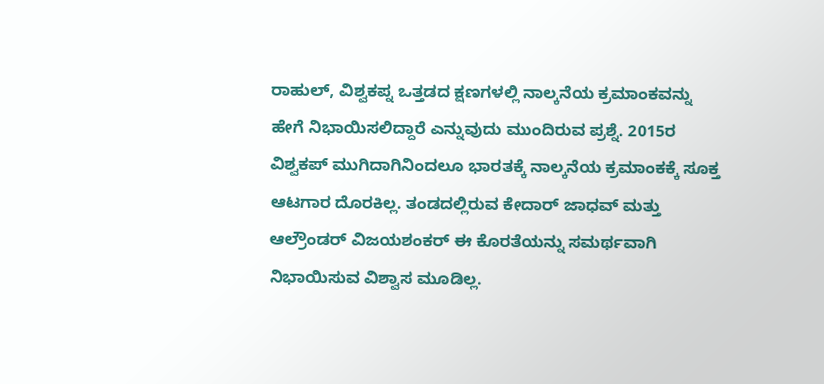ರಾಹುಲ್, ವಿಶ್ವಕಪ್ನ ಒತ್ತಡದ ಕ್ಷಣಗಳಲ್ಲಿ ನಾಲ್ಕನೆಯ ಕ್ರಮಾಂಕವನ್ನು ಹೇಗೆ ನಿಭಾಯಿಸಲಿದ್ದಾರೆ ಎನ್ನುವುದು ಮುಂದಿರುವ ಪ್ರಶ್ನೆ. 2015ರ ವಿಶ್ವಕಪ್ ಮುಗಿದಾಗಿನಿಂದಲೂ ಭಾರತಕ್ಕೆ ನಾಲ್ಕನೆಯ ಕ್ರಮಾಂಕಕ್ಕೆ ಸೂಕ್ತ ಆಟಗಾರ ದೊರಕಿಲ್ಲ. ತಂಡದಲ್ಲಿರುವ ಕೇದಾರ್ ಜಾಧವ್ ಮತ್ತು ಆಲ್ರೌಂಡರ್ ವಿಜಯಶಂಕರ್ ಈ ಕೊರತೆಯನ್ನು ಸಮರ್ಥವಾಗಿ ನಿಭಾಯಿಸುವ ವಿಶ್ವಾಸ ಮೂಡಿಲ್ಲ.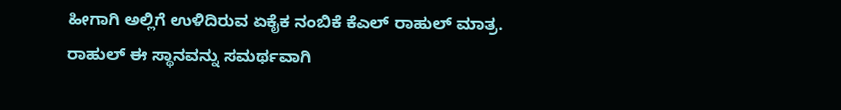ಹೀಗಾಗಿ ಅಲ್ಲಿಗೆ ಉಳಿದಿರುವ ಏಕೈಕ ನಂಬಿಕೆ ಕೆಎಲ್ ರಾಹುಲ್ ಮಾತ್ರ. ರಾಹುಲ್ ಈ ಸ್ಥಾನವನ್ನು ಸಮರ್ಥವಾಗಿ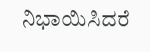ನಿಭಾಯಿಸಿದರೆ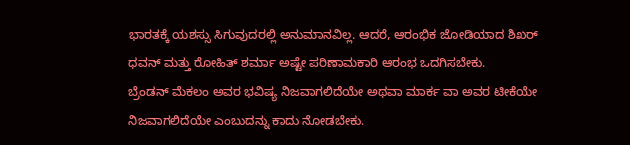ಭಾರತಕ್ಕೆ ಯಶಸ್ಸು ಸಿಗುವುದರಲ್ಲಿ ಅನುಮಾನವಿಲ್ಲ. ಆದರೆ, ಆರಂಭಿಕ ಜೋಡಿಯಾದ ಶಿಖರ್ ಧವನ್ ಮತ್ತು ರೋಹಿತ್ ಶರ್ಮಾ ಅಷ್ಟೇ ಪರಿಣಾಮಕಾರಿ ಆರಂಭ ಒದಗಿಸಬೇಕು.
ಬ್ರೆಂಡನ್ ಮೆಕಲಂ ಅವರ ಭವಿಷ್ಯ ನಿಜವಾಗಲಿದೆಯೇ ಅಥವಾ ಮಾರ್ಕ ವಾ ಅವರ ಟೀಕೆಯೇ ನಿಜವಾಗಲಿದೆಯೇ ಎಂಬುದನ್ನು ಕಾದು ನೋಡಬೇಕು.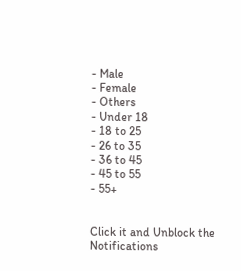- Male
- Female
- Others
- Under 18
- 18 to 25
- 26 to 35
- 36 to 45
- 45 to 55
- 55+


Click it and Unblock the Notifications